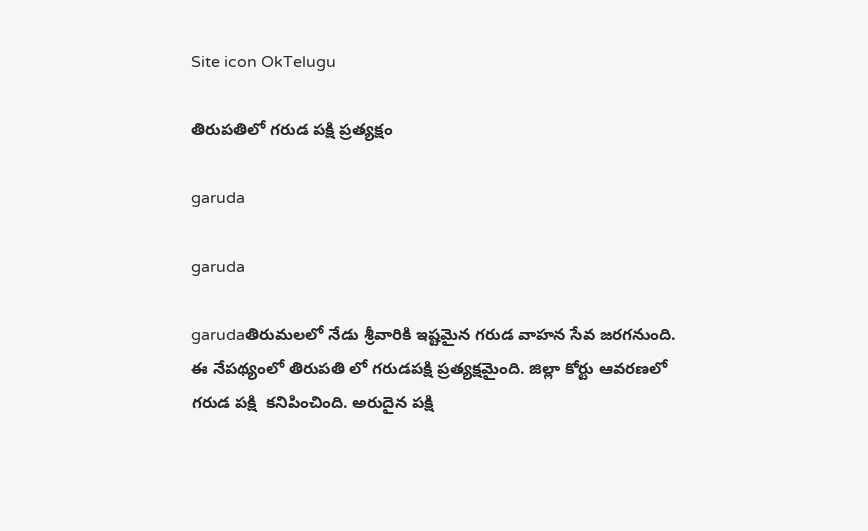Site icon OkTelugu

తిరుపతిలో గరుడ పక్షి ప్రత్యక్షం

garuda

garuda

garudaతిరుమలలో నేడు శ్రీవారికి ఇష్టమైన గరుడ వాహన సేవ జరగనుంది. ఈ నేపథ్యంలో తిరుపతి లో గరుడపక్షి ప్రత్యక్షమైంది. జిల్లా కోర్టు ఆవరణలో గరుడ పక్షి  కనిపించింది. అరుదైన పక్షి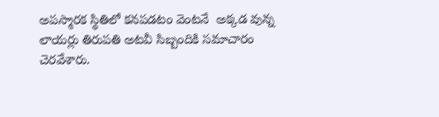అపస్మారక స్థితిలో కనపడటం వెంటనే  అక్కడ వున్న లాయర్లు తిరుపతి అటవీ సిబ్బందికి సమాచారం చెరవేశారు.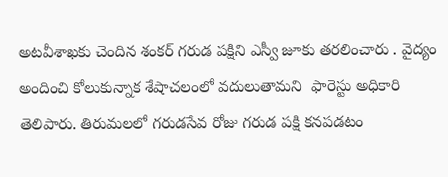అటవీశాఖకు చెందిన శంకర్ గరుడ పక్షిని ఎస్వీ జూకు తరలించారు . వైద్యం అందించి కోలుకున్నాక శేషాచలంలో వదులుతామని  ఫారెస్టు అధికారి తెలిపారు. తిరుమలలో గరుడసేవ రోజు గరుడ పక్షి కనపడటం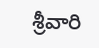శ్రీవారి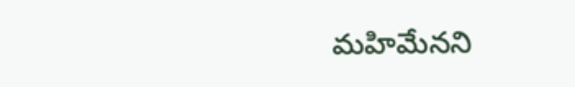మహిమేనని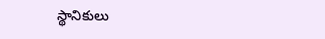స్థానికులు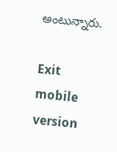అంటున్నారు.

Exit mobile version